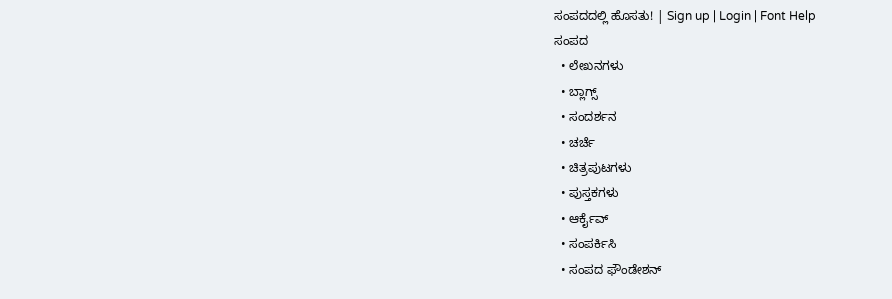ಸಂಪದದಲ್ಲಿ ಹೊಸತು! | Sign up | Login | Font Help
ಸಂಪದ
  • ಲೇಖನಗಳು
  • ಬ್ಲಾಗ್ಸ್
  • ಸಂದರ್ಶನ
  • ಚರ್ಚೆ
  • ಚಿತ್ರಪುಟಗಳು
  • ಪುಸ್ತಕಗಳು
  • ಆರ್ಕೈವ್
  • ಸಂಪರ್ಕಿಸಿ
  • ಸಂಪದ ಫೌಂಡೇಶನ್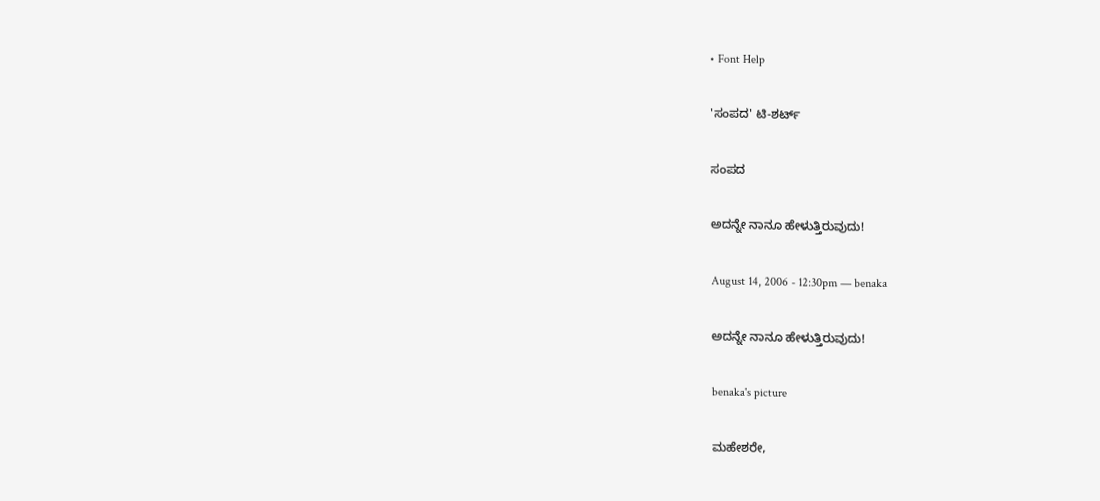• Font Help

'ಸಂಪದ' ಟಿ-ಶರ್ಟ್

ಸಂಪದ

ಅದನ್ನೇ ನಾನೂ ಹೇಳುತ್ತಿರುವುದು!

August 14, 2006 - 12:30pm — benaka

ಅದನ್ನೇ ನಾನೂ ಹೇಳುತ್ತಿರುವುದು!

benaka's picture

ಮಹೇಶರೇ,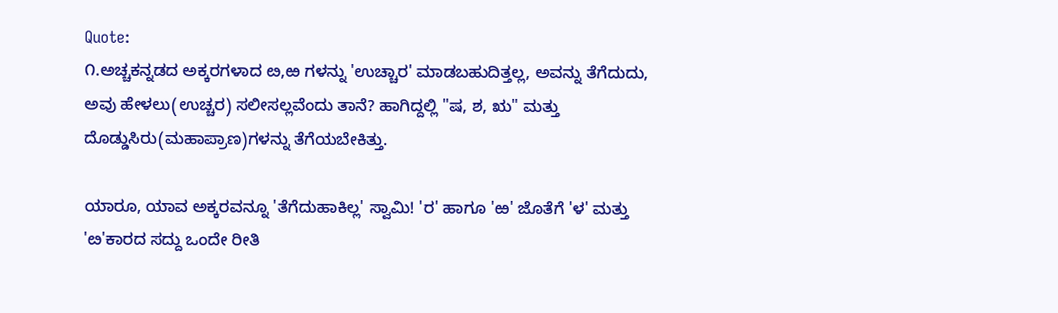Quote:
೧.ಅಚ್ಚಕನ್ನಡದ ಅಕ್ಕರಗಳಾದ ೞ,ಱ ಗಳನ್ನು 'ಉಚ್ಚಾರ' ಮಾಡಬಹುದಿತ್ತಲ್ಲ, ಅವನ್ನು ತೆಗೆದುದು, ಅವು ಹೇಳಲು(ಉಚ್ಚರ) ಸಲೀಸಲ್ಲವೆಂದು ತಾನೆ? ಹಾಗಿದ್ದಲ್ಲಿ "ಷ, ಶ, ಋ" ಮತ್ತು ದೊಡ್ಡುಸಿರು(ಮಹಾಪ್ರಾಣ)ಗಳನ್ನು ತೆಗೆಯಬೇಕಿತ್ತು.

ಯಾರೂ, ಯಾವ ಅಕ್ಕರವನ್ನೂ 'ತೆಗೆದುಹಾಕಿಲ್ಲ' ಸ್ವಾಮಿ! 'ರ' ಹಾಗೂ 'ಱ' ಜೊತೆಗೆ 'ಳ' ಮತ್ತು 'ೞ'ಕಾರದ ಸದ್ದು ಒಂದೇ ರೀತಿ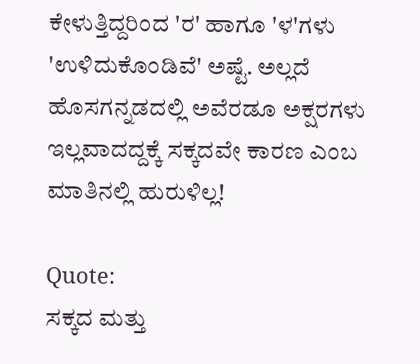ಕೇಳುತ್ತಿದ್ದರಿಂದ 'ರ' ಹಾಗೂ 'ಳ'ಗಳು 'ಉಳಿದುಕೊಂಡಿವೆ' ಅಷ್ಟೆ. ಅಲ್ಲದೆ ಹೊಸಗನ್ನಡದಲ್ಲಿ ಅವೆರಡೂ ಅಕ್ಷರಗಳು ಇಲ್ಲವಾದದ್ದಕ್ಕೆ ಸಕ್ಕದವೇ ಕಾರಣ ಎಂಬ ಮಾತಿನಲ್ಲಿ ಹುರುಳಿಲ್ಲ!

Quote:
ಸಕ್ಕದ ಮತ್ತು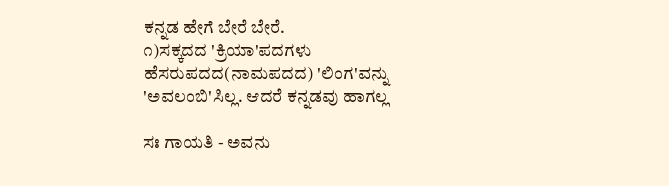ಕನ್ನಡ ಹೇಗೆ ಬೇರೆ ಬೇರೆ.
೧)ಸಕ್ಕದದ 'ಕ್ರಿಯಾ'ಪದಗಳು ಹೆಸರುಪದದ(ನಾಮಪದದ) 'ಲಿಂಗ'ವನ್ನು 'ಅವಲಂಬಿ'ಸಿಲ್ಲ. ಆದರೆ ಕನ್ನಡವು ಹಾಗಲ್ಲ

ಸಃ ಗಾಯತಿ - ಅವನು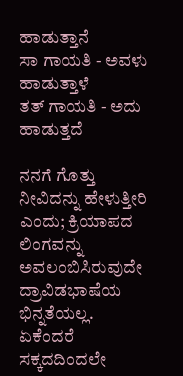ಹಾಡುತ್ತಾನೆ
ಸಾ ಗಾಯತಿ - ಅವಳು ಹಾಡುತ್ತಾಳೆ
ತತ್ ಗಾಯತಿ - ಅದು ಹಾಡುತ್ತದೆ

ನನಗೆ ಗೊತ್ತು ನೀವಿದನ್ನು ಹೇಳುತ್ತೀರಿ ಎಂದು; ಕ್ರಿಯಾಪದ ಲಿಂಗವನ್ನು ಅವಲಂಬಿಸಿರುವುದೇ ದ್ರಾವಿಡಭಾಷೆಯ ಭಿನ್ನತೆಯಲ್ಲ. ಏಕೆಂದರೆ ಸಕ್ಕದದಿಂದಲೇ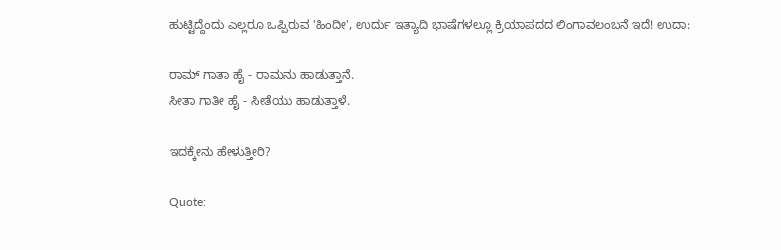ಹುಟ್ಟಿದ್ದೆಂದು ಎಲ್ಲರೂ ಒಪ್ಪಿರುವ 'ಹಿಂದೀ', ಉರ್ದು ಇತ್ಯಾದಿ ಭಾಷೆಗಳಲ್ಲೂ ಕ್ರಿಯಾಪದದ ಲಿಂಗಾವಲಂಬನೆ ಇದೆ! ಉದಾ:

ರಾಮ್ ಗಾತಾ ಹೈ - ರಾಮನು ಹಾಡುತ್ತಾನೆ.
ಸೀತಾ ಗಾತೀ ಹೈ - ಸೀತೆಯು ಹಾಡುತ್ತಾಳೆ.

ಇದಕ್ಕೇನು ಹೇಳುತ್ತೀರಿ?

Quote: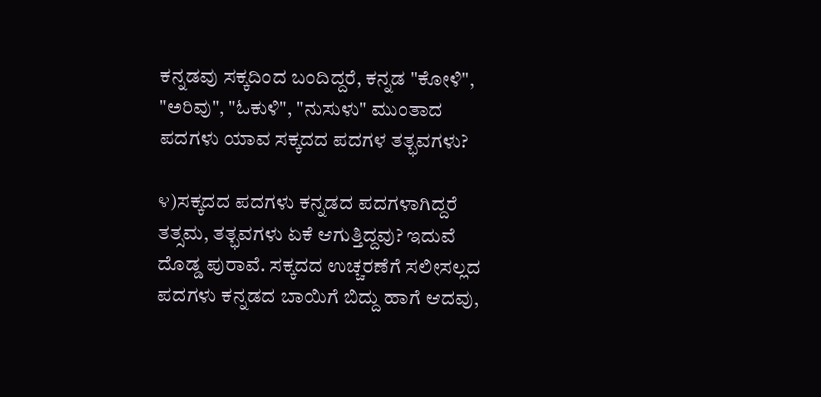ಕನ್ನಡವು ಸಕ್ಕದಿಂದ ಬಂದಿದ್ದರೆ, ಕನ್ನಡ "ಕೋಳಿ", "ಅರಿವು", "ಓಕುಳಿ", "ನುಸುಳು" ಮುಂತಾದ ಪದಗಳು ಯಾವ ಸಕ್ಕದದ ಪದಗಳ ತತ್ಭವಗಳು?

೪)ಸಕ್ಕದದ ಪದಗಳು ಕನ್ನಡದ ಪದಗಳಾಗಿದ್ದರೆ ತತ್ಸಮ, ತತ್ಭವಗಳು ಏಕೆ ಆಗುತ್ತಿದ್ದವು? ಇದುವೆ ದೊಡ್ಡ ಪುರಾವೆ. ಸಕ್ಕದದ ಉಚ್ಚರಣೆಗೆ ಸಲೀಸಲ್ಲದ ಪದಗಳು ಕನ್ನಡದ ಬಾಯಿಗೆ ಬಿದ್ದು ಹಾಗೆ ಆದವು,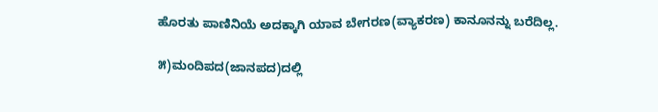ಹೊರತು ಪಾಣಿನಿಯೆ ಅದಕ್ಕಾಗಿ ಯಾವ ಬೇಗರಣ(ವ್ಯಾಕರಣ) ಕಾನೂನನ್ನು ಬರೆದಿಲ್ಲ.

೫)ಮಂದಿಪದ(ಜಾನಪದ)ದಲ್ಲಿ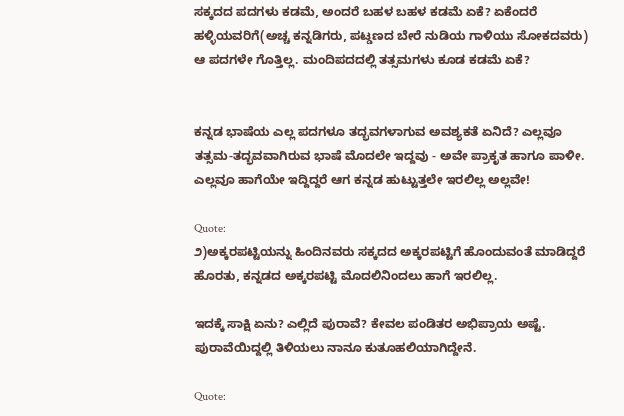ಸಕ್ಕದದ ಪದಗಳು ಕಡಮೆ, ಅಂದರೆ ಬಹಳ ಬಹಳ ಕಡಮೆ ಏಕೆ? ಏಕೆಂದರೆ ಹಳ್ಳಿಯವರಿಗೆ(ಅಚ್ಚ ಕನ್ನಡಿಗರು, ಪಟ್ಡಣದ ಬೇರೆ ನುಡಿಯ ಗಾಳಿಯು ಸೋಕದವರು) ಆ ಪದಗಳೇ ಗೊತ್ತಿಲ್ಲ. ಮಂದಿಪದದಲ್ಲಿ ತತ್ಸಮಗಳು ಕೂಡ ಕಡಮೆ ಏಕೆ?


ಕನ್ನಡ ಭಾಷೆಯ ಎಲ್ಲ ಪದಗಳೂ ತದ್ಭವಗಳಾಗುವ ಅವಶ್ಯಕತೆ ಏನಿದೆ? ಎಲ್ಲವೂ ತತ್ಸಮ-ತದ್ಭವವಾಗಿರುವ ಭಾಷೆ ಮೊದಲೇ ಇದ್ದವು - ಅವೇ ಪ್ರಾಕೃತ ಹಾಗೂ ಪಾಳೀ. ಎಲ್ಲವೂ ಹಾಗೆಯೇ ಇದ್ದಿದ್ದರೆ ಆಗ ಕನ್ನಡ ಹುಟ್ಟುತ್ತಲೇ ಇರಲಿಲ್ಲ ಅಲ್ಲವೇ!

Quote:
೨)ಅಕ್ಕರಪಟ್ಟಿಯನ್ನು ಹಿಂದಿನವರು ಸಕ್ಕದದ ಅಕ್ಕರಪಟ್ಟಿಗೆ ಹೊಂದುವಂತೆ ಮಾಡಿದ್ದರೆ ಹೊರತು, ಕನ್ನಡದ ಅಕ್ಕರಪಟ್ಟಿ ಮೊದಲಿನಿಂದಲು ಹಾಗೆ ಇರಲಿಲ್ಲ.

ಇದಕ್ಕೆ ಸಾಕ್ಷಿ ಏನು? ಎಲ್ಲಿದೆ ಪುರಾವೆ? ಕೇವಲ ಪಂಡಿತರ ಅಭಿಪ್ರಾಯ ಅಷ್ಟೆ. ಪುರಾವೆಯಿದ್ದಲ್ಲಿ ತಿಳಿಯಲು ನಾನೂ ಕುತೂಹಲಿಯಾಗಿದ್ದೇನೆ.

Quote: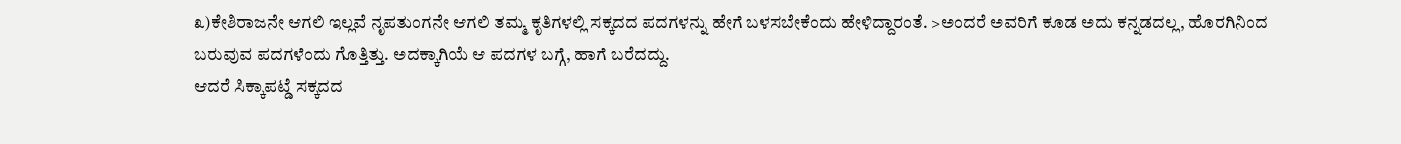೩)ಕೇಶಿರಾಜನೇ ಆಗಲಿ ಇಲ್ಲವೆ ನೃಪತುಂಗನೇ ಆಗಲಿ ತಮ್ಮ ಕೃತಿಗಳಲ್ಲಿ ಸಕ್ಕದದ ಪದಗಳನ್ನು ಹೇಗೆ ಬಳಸಬೇಕೆಂದು ಹೇಳಿದ್ದಾರಂತೆ. >ಅಂದರೆ ಅವರಿಗೆ ಕೂಡ ಅದು ಕನ್ನಡದಲ್ಲ, ಹೊರಗಿನಿಂದ ಬರುವುವ ಪದಗಳೆಂದು ಗೊತ್ತಿತ್ತು. ಅದಕ್ಕಾಗಿಯೆ ಆ ಪದಗಳ ಬಗ್ಗೆ, ಹಾಗೆ ಬರೆದದ್ದು.
ಆದರೆ ಸಿಕ್ಕಾಪಟ್ಡೆ ಸಕ್ಕದದ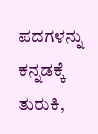ಪದಗಳನ್ನು ಕನ್ನಡಕ್ಕೆ ತುರುಕಿ,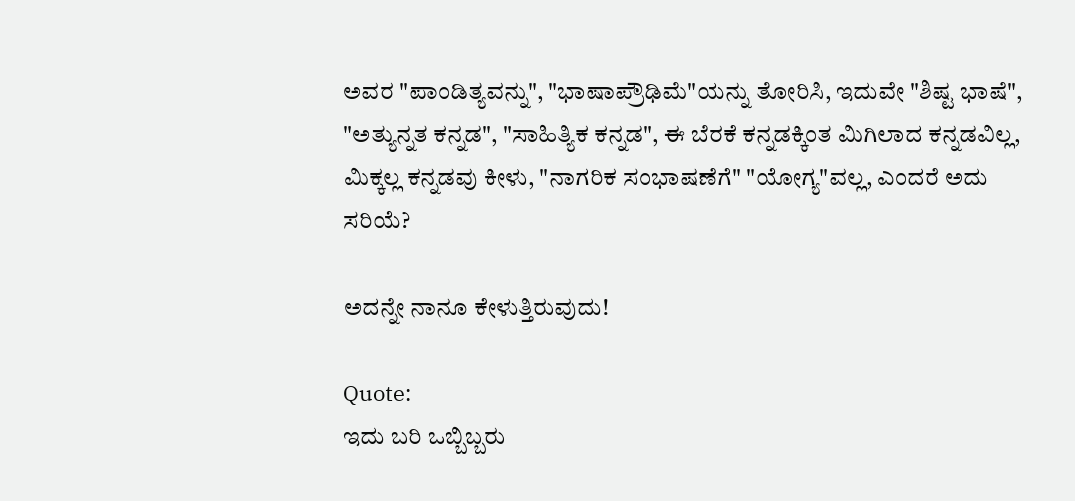ಅವರ "ಪಾಂಡಿತ್ಯವನ್ನು", "ಭಾಷಾಪ್ರೌಢಿಮೆ"ಯನ್ನು ತೋರಿಸಿ, ಇದುವೇ "ಶಿಷ್ಟ ಭಾಷೆ", "ಅತ್ಯುನ್ನತ ಕನ್ನಡ", "ಸಾಹಿತ್ಯಿಕ ಕನ್ನಡ", ಈ ಬೆರಕೆ ಕನ್ನಡಕ್ಕಿಂತ ಮಿಗಿಲಾದ ಕನ್ನಡವಿಲ್ಲ, ಮಿಕ್ಕಲ್ಲ ಕನ್ನಡವು ಕೀಳು, "ನಾಗರಿಕ ಸಂಭಾಷಣೆಗೆ" "ಯೋಗ್ಯ"ವಲ್ಲ, ಎಂದರೆ ಅದು ಸರಿಯೆ?

ಅದನ್ನೇ ನಾನೂ ಕೇಳುತ್ತಿರುವುದು!

Quote:
ಇದು ಬರಿ ಒಬ್ಬಿಬ್ಬರು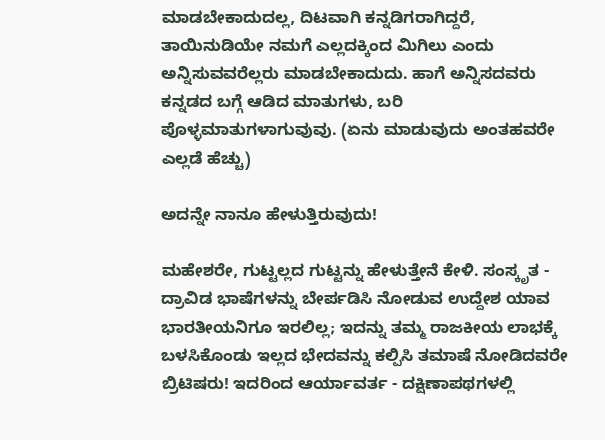ಮಾಡಬೇಕಾದುದಲ್ಲ, ದಿಟವಾಗಿ ಕನ್ನಡಿಗರಾಗಿದ್ದರೆ, ತಾಯಿನುಡಿಯೇ ನಮಗೆ ಎಲ್ಲದಕ್ಕಿಂದ ಮಿಗಿಲು ಎಂದು ಅನ್ನಿಸುವವರೆಲ್ಲರು ಮಾಡಬೇಕಾದುದು. ಹಾಗೆ ಅನ್ನಿಸದವರು ಕನ್ನಡದ ಬಗ್ಗೆ ಆಡಿದ ಮಾತುಗಳು, ಬರಿ ಪೊಳ್ಳಮಾತುಗಳಾಗುವುವು. (ಏನು ಮಾಡುವುದು ಅಂತಹವರೇ ಎಲ್ಲಡೆ ಹೆಚ್ಚು)

ಅದನ್ನೇ ನಾನೂ ಹೇಳುತ್ತಿರುವುದು!

ಮಹೇಶರೇ, ಗುಟ್ಟಲ್ಲದ ಗುಟ್ಟನ್ನು ಹೇಳುತ್ತೇನೆ ಕೇಳಿ. ಸಂಸ್ಕೃತ - ದ್ರಾವಿಡ ಭಾಷೆಗಳನ್ನು ಬೇರ್ಪಡಿಸಿ ನೋಡುವ ಉದ್ದೇಶ ಯಾವ ಭಾರತೀಯನಿಗೂ ಇರಲಿಲ್ಲ; ಇದನ್ನು ತಮ್ಮ ರಾಜಕೀಯ ಲಾಭಕ್ಕೆ ಬಳಸಿಕೊಂಡು ಇಲ್ಲದ ಭೇದವನ್ನು ಕಲ್ಪಿಸಿ ತಮಾಷೆ ನೋಡಿದವರೇ ಬ್ರಿಟಿಷರು! ಇದರಿಂದ ಆರ್ಯಾವರ್ತ - ದಕ್ಷಿಣಾಪಥಗಳಲ್ಲಿ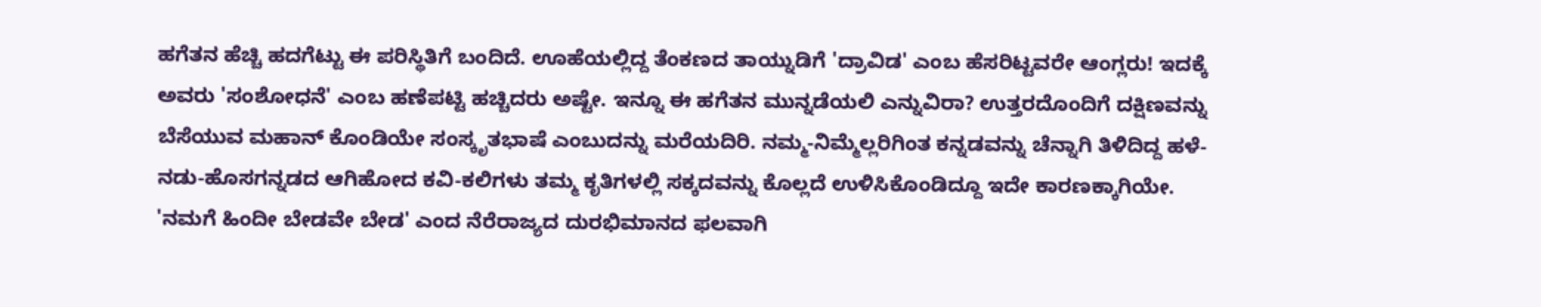ಹಗೆತನ ಹೆಚ್ಚಿ ಹದಗೆಟ್ಟು ಈ ಪರಿಸ್ಥಿತಿಗೆ ಬಂದಿದೆ. ಊಹೆಯಲ್ಲಿದ್ದ ತೆಂಕಣದ ತಾಯ್ನುಡಿಗೆ 'ದ್ರಾವಿಡ' ಎಂಬ ಹೆಸರಿಟ್ಟವರೇ ಆಂಗ್ಲರು! ಇದಕ್ಕೆ ಅವರು 'ಸಂಶೋಧನೆ' ಎಂಬ ಹಣೆಪಟ್ಟಿ ಹಚ್ಚಿದರು ಅಷ್ಟೇ. ಇನ್ನೂ ಈ ಹಗೆತನ ಮುನ್ನಡೆಯಲಿ ಎನ್ನುವಿರಾ? ಉತ್ತರದೊಂದಿಗೆ ದಕ್ಷಿಣವನ್ನು ಬೆಸೆಯುವ ಮಹಾನ್ ಕೊಂಡಿಯೇ ಸಂಸ್ಕೃತಭಾಷೆ ಎಂಬುದನ್ನು ಮರೆಯದಿರಿ. ನಮ್ಮ-ನಿಮ್ಮೆಲ್ಲರಿಗಿಂತ ಕನ್ನಡವನ್ನು ಚೆನ್ನಾಗಿ ತಿಳಿದಿದ್ದ ಹಳೆ-ನಡು-ಹೊಸಗನ್ನಡದ ಆಗಿಹೋದ ಕವಿ-ಕಲಿಗಳು ತಮ್ಮ ಕೃತಿಗಳಲ್ಲಿ ಸಕ್ಕದವನ್ನು ಕೊಲ್ಲದೆ ಉಳಿಸಿಕೊಂಡಿದ್ದೂ ಇದೇ ಕಾರಣಕ್ಕಾಗಿಯೇ. 'ನಮಗೆ ಹಿಂದೀ ಬೇಡವೇ ಬೇಡ' ಎಂದ ನೆರೆರಾಜ್ಯದ ದುರಭಿಮಾನದ ಫಲವಾಗಿ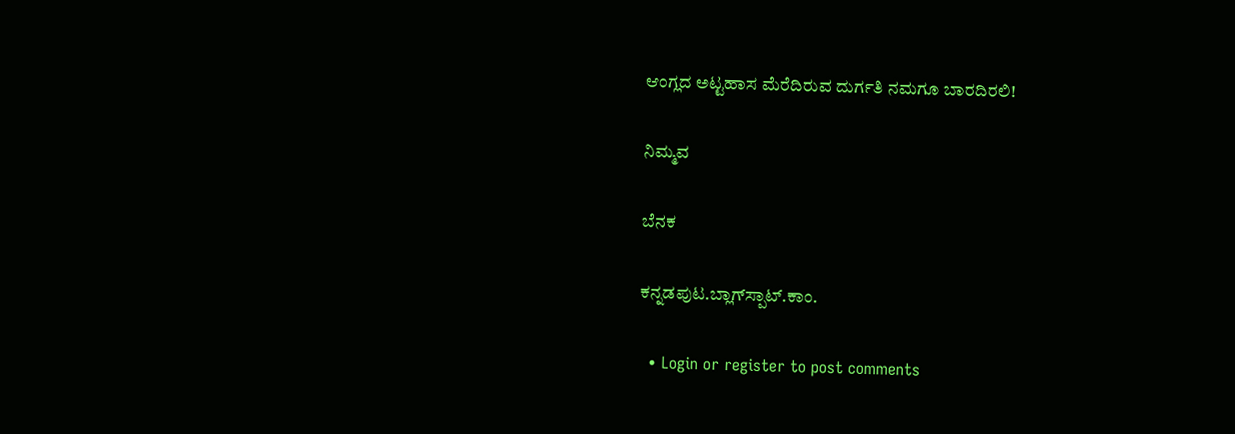ಆಂಗ್ಲದ ಅಟ್ಟಹಾಸ ಮೆರೆದಿರುವ ದುರ್ಗತಿ ನಮಗೂ ಬಾರದಿರಲಿ!

ನಿಮ್ಮವ

ಬೆನಕ

ಕನ್ನಡಪುಟ.ಬ್ಲಾಗ್‍ಸ್ಪಾಟ್.ಕಾಂ.

  • Login or register to post comments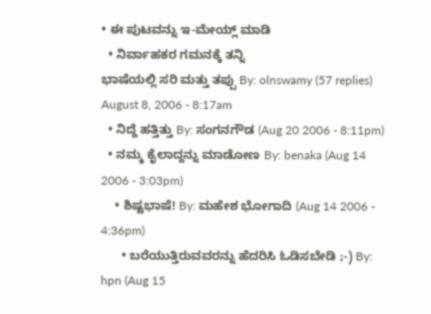• ಈ ಪುಟವನ್ನು ಇ-ಮೇಯ್ಲ್ ಮಾಡಿ
  • ನಿರ್ವಾಹಕರ ಗಮನಕ್ಕೆ ತನ್ನಿ
ಭಾಷೆಯಲ್ಲಿ ಸರಿ ಮತ್ತು ತಪ್ಪು By: olnswamy (57 replies) August 8, 2006 - 8:17am
  • ನಿದ್ದೆ ಹತ್ತಿತ್ತು By: ಸಂಗನಗೌಡ (Aug 20 2006 - 8:11pm)
  • ನಮ್ಮ ಕೈಲಾದ್ದನ್ನು ಮಾಡೋಣ By: benaka (Aug 14 2006 - 3:03pm)
    • ಶಿಷ್ಟಭಾಷೆ! By: ಮಹೇಶ ಭೋಗಾದಿ (Aug 14 2006 - 4:36pm)
      • ಬರೆಯುತ್ತಿರುವವರನ್ನು ಹೆದರಿಸಿ ಓಡಿಸಬೇಡಿ ;-) By: hpn (Aug 15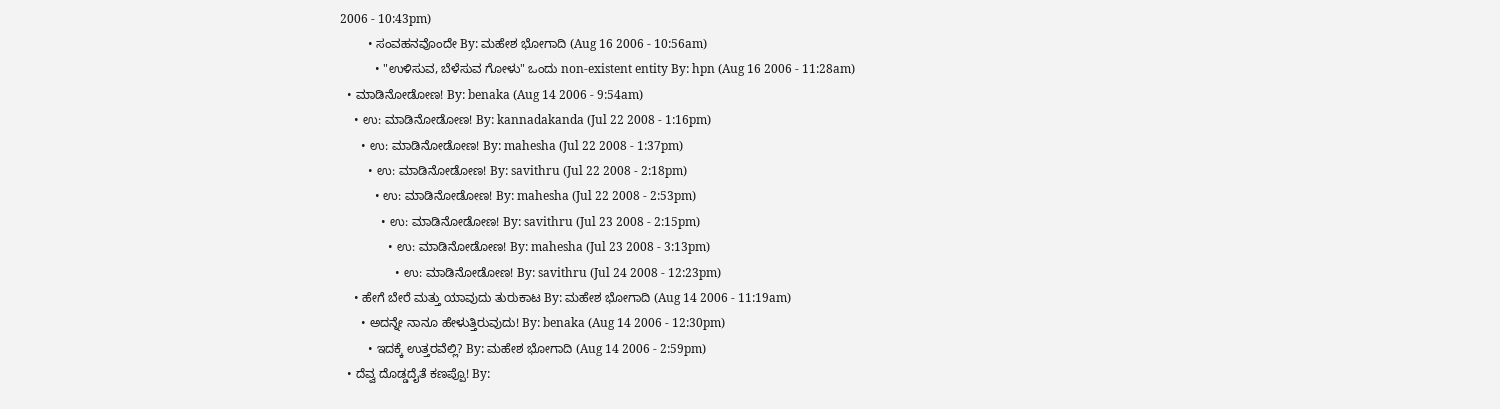2006 - 10:43pm)
        • ಸಂವಹನವೊಂದೇ By: ಮಹೇಶ ಭೋಗಾದಿ (Aug 16 2006 - 10:56am)
          • "ಉಳಿಸುವ, ಬೆಳೆಸುವ ಗೋಳು" ಒಂದು non-existent entity By: hpn (Aug 16 2006 - 11:28am)
  • ಮಾಡಿನೋಡೋಣ! By: benaka (Aug 14 2006 - 9:54am)
    • ಉ: ಮಾಡಿನೋಡೋಣ! By: kannadakanda (Jul 22 2008 - 1:16pm)
      • ಉ: ಮಾಡಿನೋಡೋಣ! By: mahesha (Jul 22 2008 - 1:37pm)
        • ಉ: ಮಾಡಿನೋಡೋಣ! By: savithru (Jul 22 2008 - 2:18pm)
          • ಉ: ಮಾಡಿನೋಡೋಣ! By: mahesha (Jul 22 2008 - 2:53pm)
            • ಉ: ಮಾಡಿನೋಡೋಣ! By: savithru (Jul 23 2008 - 2:15pm)
              • ಉ: ಮಾಡಿನೋಡೋಣ! By: mahesha (Jul 23 2008 - 3:13pm)
                • ಉ: ಮಾಡಿನೋಡೋಣ! By: savithru (Jul 24 2008 - 12:23pm)
    • ಹೇಗೆ ಬೇರೆ ಮತ್ತು ಯಾವುದು ತುರುಕಾಟ By: ಮಹೇಶ ಭೋಗಾದಿ (Aug 14 2006 - 11:19am)
      • ಅದನ್ನೇ ನಾನೂ ಹೇಳುತ್ತಿರುವುದು! By: benaka (Aug 14 2006 - 12:30pm)
        • ಇದಕ್ಕೆ ಉತ್ತರವೆಲ್ಲಿ? By: ಮಹೇಶ ಭೋಗಾದಿ (Aug 14 2006 - 2:59pm)
  • ದೆವ್ವ ದೊಡ್ಡದೈತೆ ಕಣಪ್ಪೊ! By: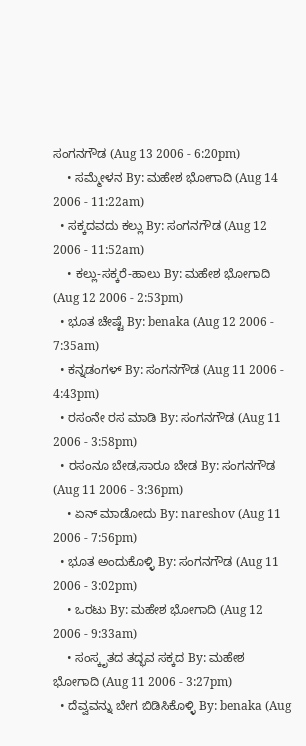ಸಂಗನಗೌಡ (Aug 13 2006 - 6:20pm)
    • ಸಮ್ಮೇಳನ By: ಮಹೇಶ ಭೋಗಾದಿ (Aug 14 2006 - 11:22am)
  • ಸಕ್ಕದವದು ಕಲ್ಲು By: ಸಂಗನಗೌಡ (Aug 12 2006 - 11:52am)
    • ಕಲ್ಲು-ಸಕ್ಕರೆ-ಹಾಲು By: ಮಹೇಶ ಭೋಗಾದಿ (Aug 12 2006 - 2:53pm)
  • ಭೂತ ಚೇಷ್ಟೆ By: benaka (Aug 12 2006 - 7:35am)
  • ಕನ್ನಡಂಗಳ್ By: ಸಂಗನಗೌಡ (Aug 11 2006 - 4:43pm)
  • ರಸಂನೇ ರಸ ಮಾಡಿ By: ಸಂಗನಗೌಡ (Aug 11 2006 - 3:58pm)
  • ರಸಂನೂ ಬೇಡ,ಸಾರೂ ಬೇಡ By: ಸಂಗನಗೌಡ (Aug 11 2006 - 3:36pm)
    • ಏನ್ ಮಾಡೋದು By: nareshov (Aug 11 2006 - 7:56pm)
  • ಭೂತ ಅಂದುಕೊಳ್ಳಿ By: ಸಂಗನಗೌಡ (Aug 11 2006 - 3:02pm)
    • ಒರಟು By: ಮಹೇಶ ಭೋಗಾದಿ (Aug 12 2006 - 9:33am)
    • ಸಂಸ್ಕೃತದ ತದ್ಭವ ಸಕ್ಕದ By: ಮಹೇಶ ಭೋಗಾದಿ (Aug 11 2006 - 3:27pm)
  • ದೆವ್ವವನ್ನು ಬೇಗ ಬಿಡಿಸಿಕೊಳ್ಳಿ By: benaka (Aug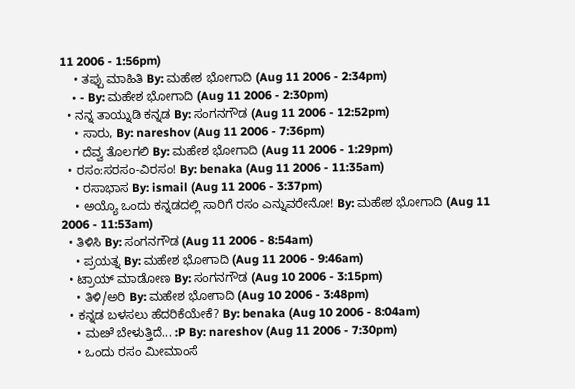11 2006 - 1:56pm)
    • ತಪ್ಪು ಮಾಹಿತಿ By: ಮಹೇಶ ಭೋಗಾದಿ (Aug 11 2006 - 2:34pm)
    • - By: ಮಹೇಶ ಭೋಗಾದಿ (Aug 11 2006 - 2:30pm)
  • ನನ್ನ ತಾಯ್ನುಡಿ ಕನ್ನಡ By: ಸಂಗನಗೌಡ (Aug 11 2006 - 12:52pm)
    • ಸಾರು, By: nareshov (Aug 11 2006 - 7:36pm)
    • ದೆವ್ವ ತೊಲಗಲಿ By: ಮಹೇಶ ಭೋಗಾದಿ (Aug 11 2006 - 1:29pm)
  • ರಸಂ:ಸರಸಂ-ವಿರಸಂ! By: benaka (Aug 11 2006 - 11:35am)
    • ರಸಾಭಾಸ By: ismail (Aug 11 2006 - 3:37pm)
    • ಅಯ್ಯೊ ಒಂದು ಕನ್ನಡದಲ್ಲಿ ಸಾರಿಗೆ ರಸಂ ಎನ್ನುವರೇನೋ! By: ಮಹೇಶ ಭೋಗಾದಿ (Aug 11 2006 - 11:53am)
  • ತಿಳಿಸಿ By: ಸಂಗನಗೌಡ (Aug 11 2006 - 8:54am)
    • ಪ್ರಯತ್ನ By: ಮಹೇಶ ಭೋಗಾದಿ (Aug 11 2006 - 9:46am)
  • ಟ್ರಾಯ್ ಮಾಡೋಣ By: ಸಂಗನಗೌಡ (Aug 10 2006 - 3:15pm)
    • ತಿಳಿ/ಅರಿ By: ಮಹೇಶ ಭೋಗಾದಿ (Aug 10 2006 - 3:48pm)
  • ಕನ್ನಡ ಬಳಸಲು ಹೆದರಿಕೆಯೇಕೆ? By: benaka (Aug 10 2006 - 8:04am)
    • ಮೞೆ ಬೇಳುತ್ತಿದೆ... :P By: nareshov (Aug 11 2006 - 7:30pm)
    • ಒಂದು ರಸಂ ಮೀಮಾಂಸೆ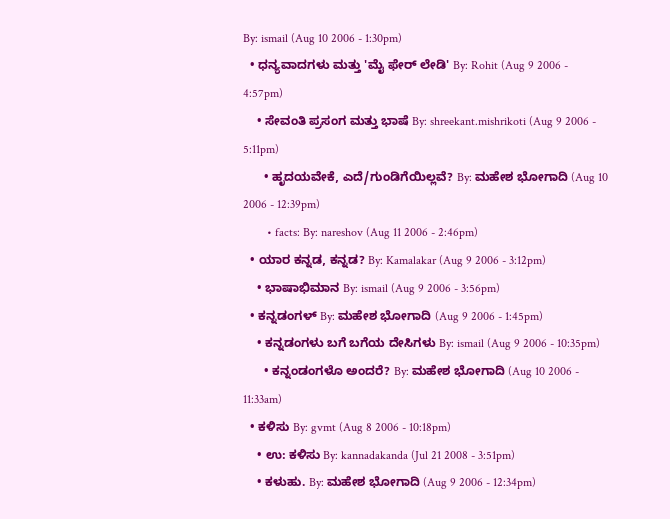By: ismail (Aug 10 2006 - 1:30pm)
  • ಧನ್ಯವಾದಗಳು ಮತ್ತು 'ಮೈ ಫೇರ್‍ ಲೇಡಿ' By: Rohit (Aug 9 2006 - 4:57pm)
    • ಸೇವಂತಿ ಪ್ರಸಂಗ ಮತ್ತು ಭಾಷೆ By: shreekant.mishrikoti (Aug 9 2006 - 5:11pm)
      • ಹೃದಯವೇಕೆ, ಎದೆ/ಗುಂಡಿಗೆಯಿಲ್ಲವೆ? By: ಮಹೇಶ ಭೋಗಾದಿ (Aug 10 2006 - 12:39pm)
        • facts: By: nareshov (Aug 11 2006 - 2:46pm)
  • ಯಾರ ಕನ್ನಡ, ಕನ್ನಡ? By: Kamalakar (Aug 9 2006 - 3:12pm)
    • ಭಾಷಾಭಿಮಾನ By: ismail (Aug 9 2006 - 3:56pm)
  • ಕನ್ನಡಂಗಳ್ By: ಮಹೇಶ ಭೋಗಾದಿ (Aug 9 2006 - 1:45pm)
    • ಕನ್ನಡಂಗಳು ಬಗೆ ಬಗೆಯ ದೇಸಿಗಳು By: ismail (Aug 9 2006 - 10:35pm)
      • ಕನ್ನಂಡಂಗಳೊ ಅಂದರೆ? By: ಮಹೇಶ ಭೋಗಾದಿ (Aug 10 2006 - 11:33am)
  • ಕಳಿಸು By: gvmt (Aug 8 2006 - 10:18pm)
    • ಉ: ಕಳಿಸು By: kannadakanda (Jul 21 2008 - 3:51pm)
    • ಕಳುಹು. By: ಮಹೇಶ ಭೋಗಾದಿ (Aug 9 2006 - 12:34pm)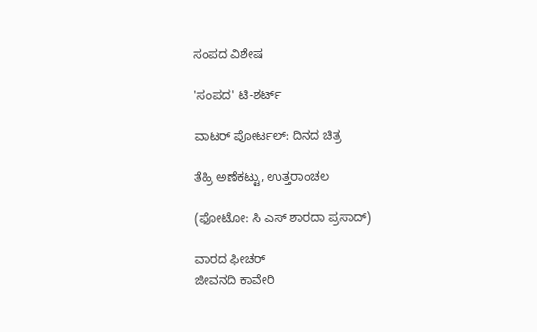ಸಂಪದ ವಿಶೇಷ

'ಸಂಪದ' ಟಿ-ಶರ್ಟ್

ವಾಟರ್ ಪೋರ್ಟಲ್: ದಿನದ ಚಿತ್ರ

ತೆಹ್ರಿ ಅಣೆಕಟ್ಟು, ಉತ್ತರಾಂಚಲ

(ಫೋಟೋ: ಸಿ ಎಸ್ ಶಾರದಾ ಪ್ರಸಾದ್)

ವಾರದ ಫೀಚರ್
ಜೀವನದಿ ಕಾವೇರಿ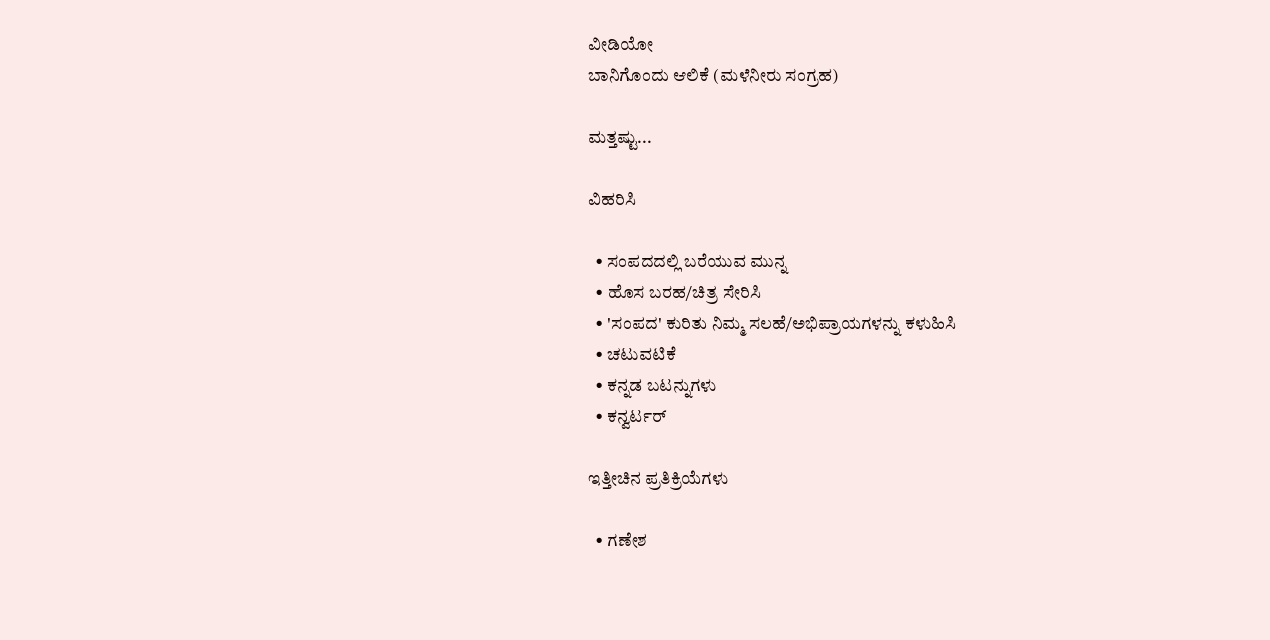ವೀಡಿಯೋ
ಬಾನಿಗೊಂದು ಆಲಿಕೆ (ಮಳೆನೀರು ಸಂಗ್ರಹ)

ಮತ್ತಷ್ಟು...

ವಿಹರಿಸಿ

  • ಸಂಪದದಲ್ಲಿ ಬರೆಯುವ ಮುನ್ನ
  • ಹೊಸ ಬರಹ/ಚಿತ್ರ ಸೇರಿಸಿ
  • 'ಸಂಪದ' ಕುರಿತು ನಿಮ್ಮ ಸಲಹೆ/ಅಭಿಪ್ರಾಯಗಳನ್ನು ಕಳುಹಿಸಿ
  • ಚಟುವಟಿಕೆ
  • ಕನ್ನಡ ಬಟನ್ನುಗಳು
  • ಕನ್ವರ್ಟರ್

ಇತ್ತೀಚಿನ ಪ್ರತಿಕ್ರಿಯೆಗಳು

  • ಗಣೇಶ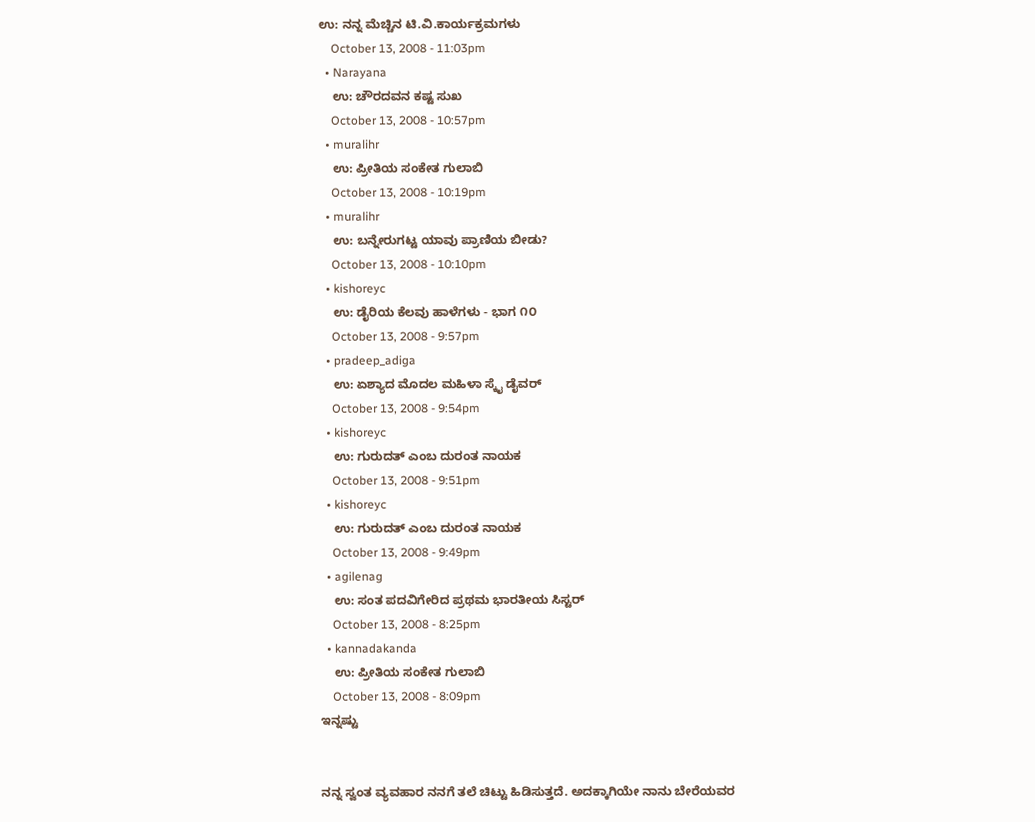ಉ: ನನ್ನ ಮೆಚ್ಚಿನ ಟಿ.ವಿ.ಕಾರ್ಯಕ್ರಮಗಳು
    October 13, 2008 - 11:03pm
  • Narayana
    ಉ: ಚೌರದವನ ಕಷ್ಟ ಸುಖ
    October 13, 2008 - 10:57pm
  • muralihr
    ಉ: ಪ್ರೀತಿಯ ಸಂಕೇತ ಗುಲಾಬಿ
    October 13, 2008 - 10:19pm
  • muralihr
    ಉ: ಬನ್ನೇರುಗಟ್ಟ ಯಾವು ಪ್ರಾಣಿಯ ಬೀಡು?
    October 13, 2008 - 10:10pm
  • kishoreyc
    ಉ: ಡೈರಿಯ ಕೆಲವು ಹಾಳೆಗಳು - ಭಾಗ ೧೦
    October 13, 2008 - 9:57pm
  • pradeep_adiga
    ಉ: ಏಶ್ಯಾದ ಮೊದಲ ಮಹಿಳಾ ಸ್ಕೈ ಡೈವರ್
    October 13, 2008 - 9:54pm
  • kishoreyc
    ಉ: ಗುರುದತ್ ಎಂಬ ದುರಂತ ನಾಯಕ
    October 13, 2008 - 9:51pm
  • kishoreyc
    ಉ: ಗುರುದತ್ ಎಂಬ ದುರಂತ ನಾಯಕ
    October 13, 2008 - 9:49pm
  • agilenag
    ಉ: ಸಂತ ಪದವಿಗೇರಿದ ಪ್ರಥಮ ಭಾರತೀಯ ಸಿಸ್ಟರ್
    October 13, 2008 - 8:25pm
  • kannadakanda
    ಉ: ಪ್ರೀತಿಯ ಸಂಕೇತ ಗುಲಾಬಿ
    October 13, 2008 - 8:09pm
ಇನ್ನಷ್ಟು


ನನ್ನ ಸ್ವಂತ ವ್ಯವಹಾರ ನನಗೆ ತಲೆ ಚಿಟ್ಟು ಹಿಡಿಸುತ್ತದೆ. ಅದಕ್ಕಾಗಿಯೇ ನಾನು ಬೇರೆಯವರ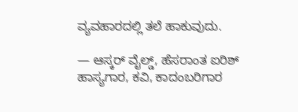ವ್ಯವಹಾರದಲ್ಲಿ ತಲೆ ಹಾಕುವುದು.

— ಆಸ್ಕರ್ ವೈಲ್ಡ್, ಹೆಸರಾಂತ ಐರಿಶ್ ಹಾಸ್ಯಗಾರ, ಕವಿ, ಕಾದಂಬರಿಗಾರ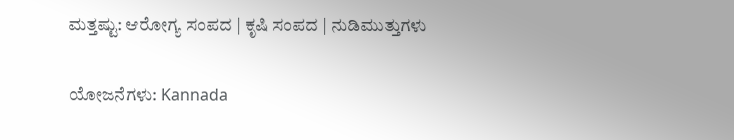ಮತ್ತಷ್ಟು: ಆರೋಗ್ಯ ಸಂಪದ | ಕೃಷಿ ಸಂಪದ | ನುಡಿಮುತ್ತುಗಳು

ಯೋಜನೆಗಳು: Kannada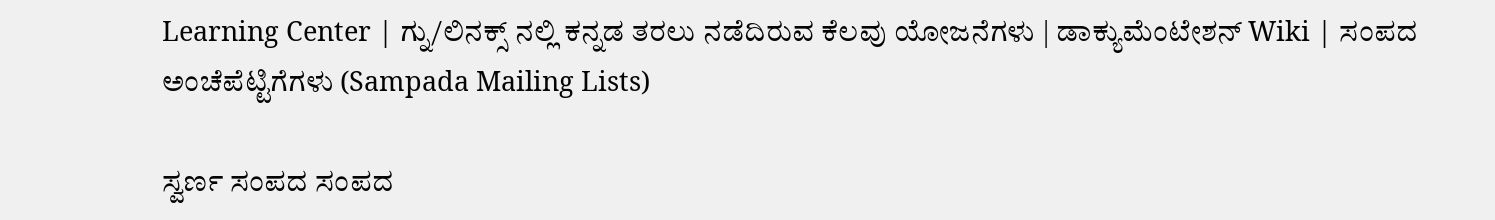Learning Center | ಗ್ನು/ಲಿನಕ್ಸ್ ನಲ್ಲಿ ಕನ್ನಡ ತರಲು ನಡೆದಿರುವ ಕೆಲವು ಯೋಜನೆಗಳು | ಡಾಕ್ಯುಮೆಂಟೇಶನ್ Wiki | ಸಂಪದ ಅಂಚೆಪೆಟ್ಟಿಗೆಗಳು (Sampada Mailing Lists)

ಸ್ವರ್ಣ ಸಂಪದ ಸಂಪದ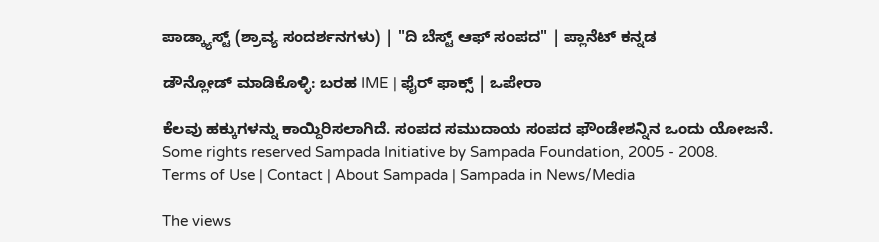ಪಾಡ್ಕ್ಯಾಸ್ಟ್ (ಶ್ರಾವ್ಯ ಸಂದರ್ಶನಗಳು) | "ದಿ ಬೆಸ್ಟ್ ಆಫ್ ಸಂಪದ" | ಪ್ಲಾನೆಟ್ ಕನ್ನಡ

ಡೌನ್ಲೋಡ್ ಮಾಡಿಕೊಳ್ಳಿ: ಬರಹ IME | ಫೈರ್ ಫಾಕ್ಸ್ | ಒಪೇರಾ

ಕೆಲವು ಹಕ್ಕುಗಳನ್ನು ಕಾಯ್ದಿರಿಸಲಾಗಿದೆ. ಸಂಪದ ಸಮುದಾಯ ಸಂಪದ ಫೌಂಡೇಶನ್ನಿನ ಒಂದು ಯೋಜನೆ.
Some rights reserved Sampada Initiative by Sampada Foundation, 2005 - 2008.
Terms of Use | Contact | About Sampada | Sampada in News/Media

The views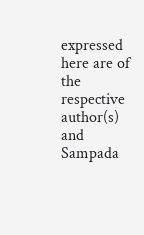expressed here are of the respective author(s) and Sampada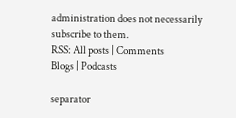administration does not necessarily subscribe to them.
RSS: All posts | Comments
Blogs | Podcasts

separator